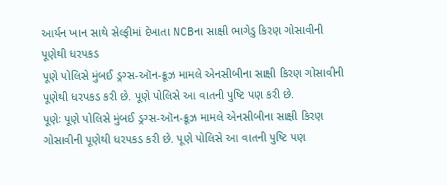આર્યન ખાન સાથે સેલ્ફીમાં દેખાતા NCBના સાક્ષી ભાગેડુ કિરણ ગોસાવીની પૂણેથી ધરપકડ
પૂણે પોલિસે મુંબઈ ડ્રગ્સ-ઑન-ક્રૂઝ મામલે એનસીબીના સાક્ષી કિરણ ગોસાવીની પૂણેથી ધરપકડ કરી છે. પૂણે પોલિસે આ વાતની પુષ્ટિ પણ કરી છે.
પૂણેઃ પૂણે પોલિસે મુંબઈ ડ્રગ્સ-ઑન-ક્રૂઝ મામલે એનસીબીના સાક્ષી કિરણ ગોસાવીની પૂણેથી ધરપકડ કરી છે. પૂણે પોલિસે આ વાતની પુષ્ટિ પણ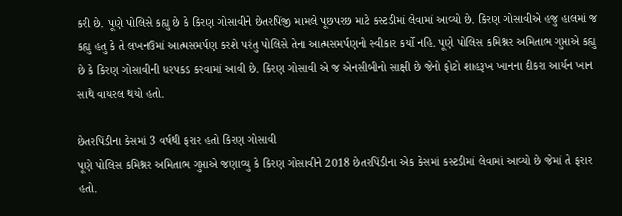કરી છે. પૂણે પોલિસે કહ્યુ છે કે કિરણ ગોસાવીને છેતરપિંજી મામલે પૂછપરછ માટે કસ્ટડીમાં લેવામાં આવ્યો છે. કિરણ ગોસાવીએ હજુ હાલમાં જ કહ્યુ હતુ કે તે લખનઉમાં આત્મસમર્પણ કરશે પરંતુ પોલિસે તેના આત્મસમર્પણનો સ્વીકાર કર્યો નહિ. પૂણે પોલિસ કમિશ્નર અમિતાભ ગુપ્તાએ કહ્યુ છે કે કિરણ ગોસાવીની ધરપકડ કરવામાં આવી છે. કિરણ ગોસાવી એ જ એનસીબીનો સાક્ષી છે જેનો ફોટો શાહરૂખ ખાનના દીકરા આર્યન ખાન સાથે વાયરલ થયો હતો.

છેતરપિંડીના કેસમાં 3 વર્ષથી ફરાર હતો કિરણ ગોસાવી
પૂણે પોલિસ કમિશ્નર અમિતાભ ગુપ્તાએ જણાવ્યુ કે કિરણ ગોસાવીને 2018 છેતરપિંડીના એક કેસમાં કસ્ટડીમાં લેવામાં આવ્યો છે જેમાં તે ફરાર હતો.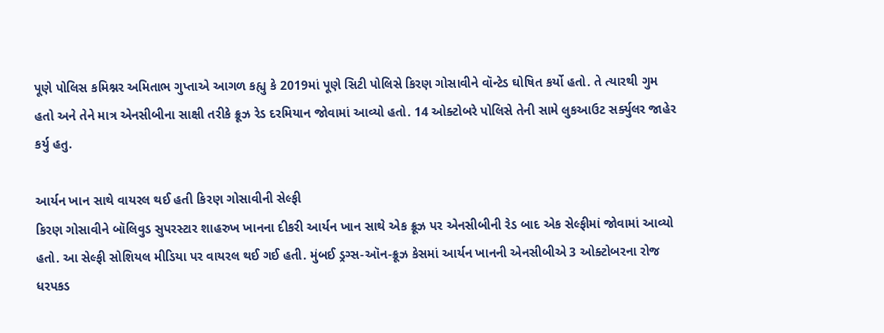પૂણે પોલિસ કમિશ્નર અમિતાભ ગુપ્તાએ આગળ કહ્યુ કે 2019માં પૂણે સિટી પોલિસે કિરણ ગોસાવીને વૉન્ટેડ ઘોષિત કર્યો હતો. તે ત્યારથી ગુમ હતો અને તેને માત્ર એનસીબીના સાક્ષી તરીકે ક્રૂઝ રેડ દરમિયાન જોવામાં આવ્યો હતો. 14 ઓક્ટોબરે પોલિસે તેની સામે લુકઆઉટ સર્ક્યુલર જાહેર કર્યુ હતુ.

આર્યન ખાન સાથે વાયરલ થઈ હતી કિરણ ગોસાવીની સેલ્ફી
કિરણ ગોસાવીને બૉલિવુડ સુપરસ્ટાર શાહરુખ ખાનના દીકરી આર્યન ખાન સાથે એક ક્રૂઝ પર એનસીબીની રેડ બાદ એક સેલ્ફીમાં જોવામાં આવ્યો હતો. આ સેલ્ફી સોશિયલ મીડિયા પર વાયરલ થઈ ગઈ હતી. મુંબઈ ડ્રગ્સ-ઑન-ક્રૂઝ કેસમાં આર્યન ખાનની એનસીબીએ 3 ઓક્ટોબરના રોજ ધરપકડ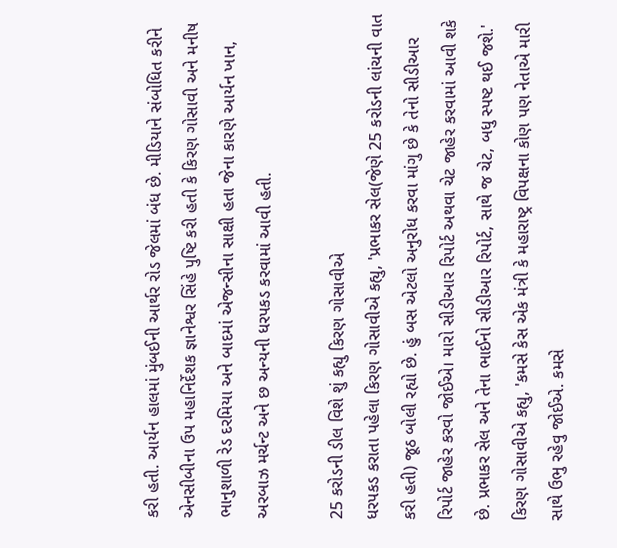કરી હતી. આર્યન હાલમાં મુંબઈની આર્થર રોડ જેલમાં બંધ છે. મીડિયાને સંબોધિત કરીને એનસીબીના ઉપ મહાનિર્દેશક જ્ઞાનેશ્વર સિંહે પુષ્ટિ કરી હતી કે કિરણ ગોસાવી અને મનીષ ભાનુશાળી રેડ દરમિયા અને બાદમાં એજન્સીના સાક્ષી હતા જેના કારણે આર્યન ખાન, અરબાઝ મર્ચન્ટ અને છ અન્યની ધરપકડ કરવામાં આવી હતી.

25 કરોડની ડીલ વિશે શું કહ્યુ કિરણ ગોસાવીએ
ધરપકડ કરાતા પહેલા કિરણ ગોસાવીએ કહ્યુ, 'પ્રભાકર સેલ(જેણે 25 કરોડની લાંચની વાત કરી હતી) જૂઠ બોલી રહ્યો છે. હું બસ એટલો અનુરોધ કરવા માંગુ છે કે તેનો સીડીઆર રિપોર્ટ જાહેર કરવો જોઈએ। મારો સીડીઆર રિપોર્ટ અથવા ચેટ જાહેર કરવામાં આવી શકે છે. પ્રભાકર સેલ અને તેના ભાઈનો સીડીઆર રિપોર્ટ, સાથે જ ચેટ, બધુ સ્પષ્ટ થઈ જશે.' કિરણ ગોસાવીએ કહ્યુ, 'કમસે કેસ એક મંત્રી કે મહારાષ્ટ્ર વિપક્ષના કોણ પણ નેતાએ મારી સાથે ઉભુ રહેવુ જોઈએ. કમસે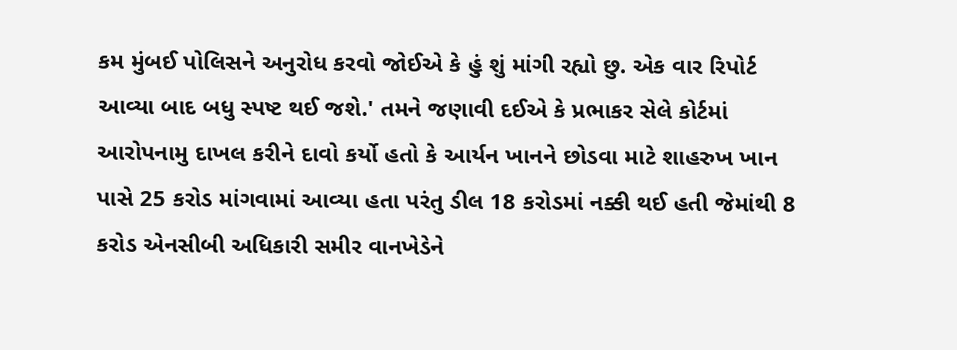કમ મુંબઈ પોલિસને અનુરોધ કરવો જોઈએ કે હું શું માંગી રહ્યો છુ. એક વાર રિપોર્ટ આવ્યા બાદ બધુ સ્પષ્ટ થઈ જશે.' તમને જણાવી દઈએ કે પ્રભાકર સેલે કોર્ટમાં આરોપનામુ દાખલ કરીને દાવો કર્યો હતો કે આર્યન ખાનને છોડવા માટે શાહરુખ ખાન પાસે 25 કરોડ માંગવામાં આવ્યા હતા પરંતુ ડીલ 18 કરોડમાં નક્કી થઈ હતી જેમાંથી 8 કરોડ એનસીબી અધિકારી સમીર વાનખેડેને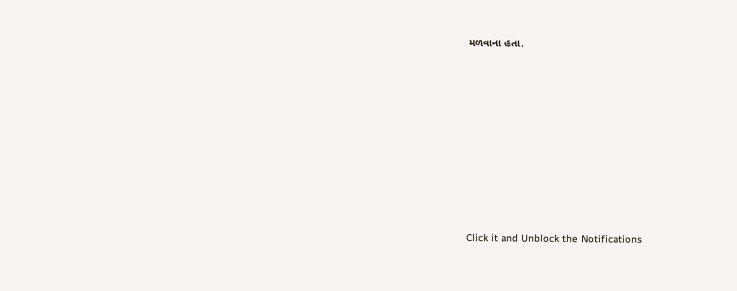મળવાના હતા.












Click it and Unblock the Notifications